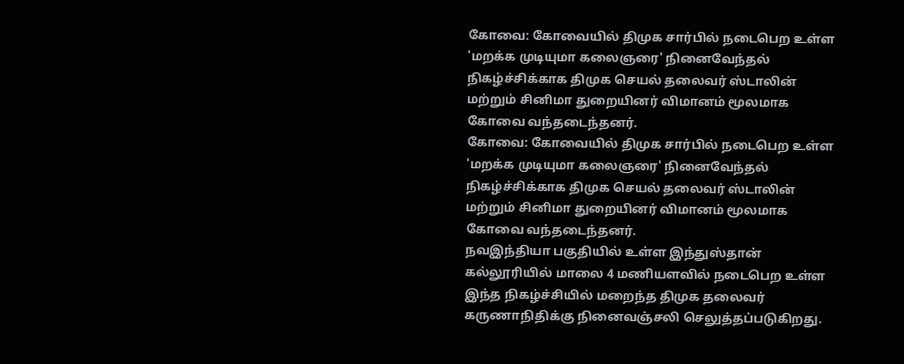கோவை: கோவையில் திமுக சார்பில் நடைபெற உள்ள 'மறக்க முடியுமா கலைஞரை' நினைவேந்தல் நிகழ்ச்சிக்காக திமுக செயல் தலைவர் ஸ்டாலின் மற்றும் சினிமா துறையினர் விமானம் மூலமாக கோவை வந்தடைந்தனர்.
கோவை: கோவையில் திமுக சார்பில் நடைபெற உள்ள 'மறக்க முடியுமா கலைஞரை' நினைவேந்தல் நிகழ்ச்சிக்காக திமுக செயல் தலைவர் ஸ்டாலின் மற்றும் சினிமா துறையினர் விமானம் மூலமாக கோவை வந்தடைந்தனர்.
நவஇந்தியா பகுதியில் உள்ள இந்துஸ்தான் கல்லூரியில் மாலை 4 மணியளவில் நடைபெற உள்ள இந்த நிகழ்ச்சியில் மறைந்த திமுக தலைவர் கருணாநிதிக்கு நினைவஞ்சலி செலுத்தப்படுகிறது.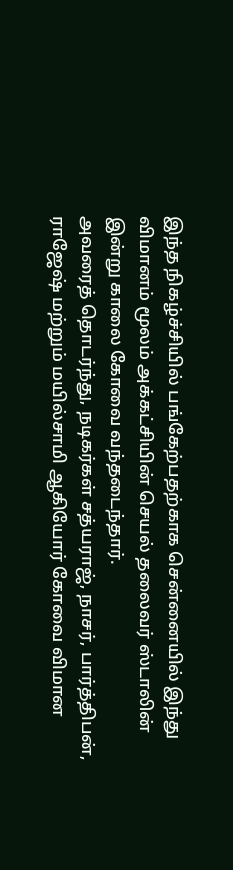இந்த நிகழ்ச்சியில் பங்கேற்பதற்காக சென்னையில் இந்து விமானம் மூலம் அக்கட்சியின் செயல் தலைவர் ஸ்டாலின் இன்று காலை கோவை வந்தடைந்தார்.
அவரைத் தொடர்ந்து, நடிகர்கள் சத்யராஜ், நாசர், பார்த்திபன், ராஜேஷ் மற்றும் மயில்சாமி ஆகியோர் கோவை விமான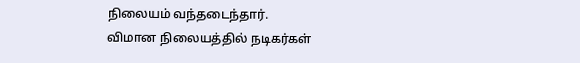நிலையம் வந்தடைந்தார்.
விமான நிலையத்தில் நடிகர்கள்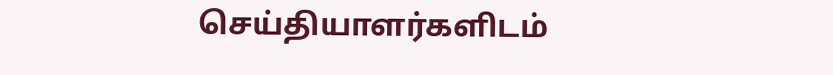செய்தியாளர்களிடம்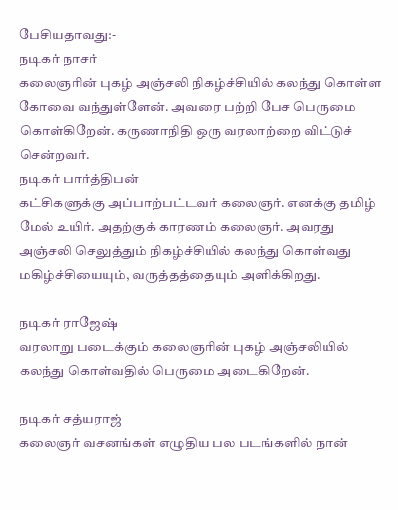பேசியதாவது:-
நடிகர் நாசர்
கலைஞரின் புகழ் அஞ்சலி நிகழ்ச்சியில் கலந்து கொள்ள கோவை வந்துள்ளேன். அவரை பற்றி பேச பெருமை கொள்கிறேன். கருணாநிதி ஒரு வரலாற்றை விட்டுச் சென்றவர்.
நடிகர் பார்த்திபன்
கட்சிகளுக்கு அப்பாற்பட்டவர் கலைஞர். எனக்கு தமிழ் மேல் உயிர். அதற்குக் காரணம் கலைஞர். அவரது அஞ்சலி செலுத்தும் நிகழ்ச்சியில் கலந்து கொள்வது மகிழ்ச்சியையும், வருத்தத்தையும் அளிக்கிறது.

நடிகர் ராஜேஷ்
வரலாறு படைக்கும் கலைஞரின் புகழ் அஞ்சலியில் கலந்து கொள்வதில் பெருமை அடைகிறேன்.

நடிகர் சத்யராஜ்
கலைஞர் வசனங்கள் எழுதிய பல படங்களில் நான்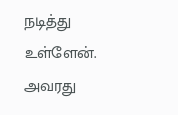நடித்து உள்ளேன். அவரது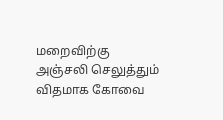மறைவிற்கு அஞ்சலி செலுத்தும் விதமாக கோவை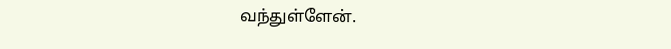வந்துள்ளேன்.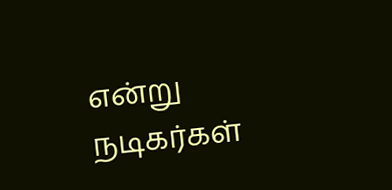என்று நடிகர்கள்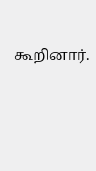கூறினார்.